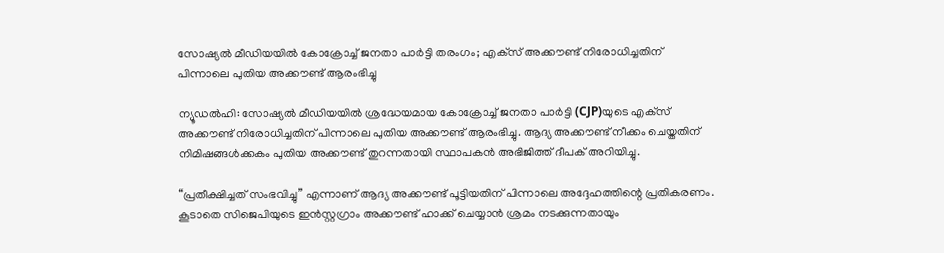സോഷ്യൽ മീഡിയയിൽ കോക്രോച്ച് ജനതാ പാർട്ടി തരംഗം; എക്‌സ് അക്കൗണ്ട് നിരോധിച്ചതിന് പിന്നാലെ പുതിയ അക്കൗണ്ട് ആരംഭിച്ചു

ന്യൂഡൽഹി: സോഷ്യൽ മീഡിയയിൽ ശ്രദ്ധേയമായ കോക്രോച്ച് ജനതാ പാർട്ടി (CJP)യുടെ എക്‌സ് അക്കൗണ്ട് നിരോധിച്ചതിന് പിന്നാലെ പുതിയ അക്കൗണ്ട് ആരംഭിച്ചു. ആദ്യ അക്കൗണ്ട് നീക്കം ചെയ്തതിന് നിമിഷങ്ങൾക്കകം പുതിയ അക്കൗണ്ട് തുറന്നതായി സ്ഥാപകൻ അഭിജിത്ത് ദീപക് അറിയിച്ചു.

“പ്രതീക്ഷിച്ചത് സംഭവിച്ചു” എന്നാണ് ആദ്യ അക്കൗണ്ട് പൂട്ടിയതിന് പിന്നാലെ അദ്ദേഹത്തിന്റെ പ്രതികരണം. കൂടാതെ സിജെപിയുടെ ഇൻസ്റ്റഗ്രാം അക്കൗണ്ട് ഹാക്ക് ചെയ്യാൻ ശ്രമം നടക്കുന്നതായും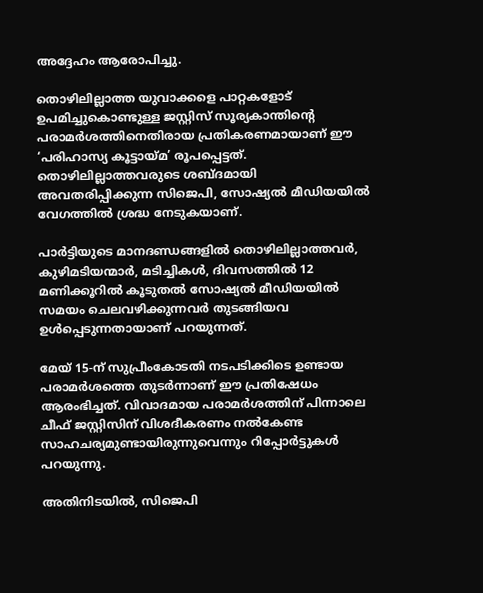അദ്ദേഹം ആരോപിച്ചു.

തൊഴിലില്ലാത്ത യുവാക്കളെ പാറ്റകളോട് ഉപമിച്ചുകൊണ്ടുള്ള ജസ്റ്റിസ് സൂര്യകാന്തിന്റെ പരാമർശത്തിനെതിരായ പ്രതികരണമായാണ് ഈ ‘പരിഹാസ്യ കൂട്ടായ്മ’ രൂപപ്പെട്ടത്. തൊഴിലില്ലാത്തവരുടെ ശബ്ദമായി അവതരിപ്പിക്കുന്ന സിജെപി, സോഷ്യൽ മീഡിയയിൽ വേഗത്തിൽ ശ്രദ്ധ നേടുകയാണ്.

പാർട്ടിയുടെ മാനദണ്ഡങ്ങളിൽ തൊഴിലില്ലാത്തവർ, കുഴിമടിയന്മാർ, മടിച്ചികൾ, ദിവസത്തിൽ 12 മണിക്കൂറിൽ കൂടുതൽ സോഷ്യൽ മീഡിയയിൽ സമയം ചെലവഴിക്കുന്നവർ തുടങ്ങിയവ ഉൾപ്പെടുന്നതായാണ് പറയുന്നത്.

മേയ് 15-ന് സുപ്രീംകോടതി നടപടിക്കിടെ ഉണ്ടായ പരാമർശത്തെ തുടർന്നാണ് ഈ പ്രതിഷേധം ആരംഭിച്ചത്. വിവാദമായ പരാമർശത്തിന് പിന്നാലെ ചീഫ് ജസ്റ്റിസിന് വിശദീകരണം നൽകേണ്ട സാഹചര്യമുണ്ടായിരുന്നുവെന്നും റിപ്പോർട്ടുകൾ പറയുന്നു.

അതിനിടയിൽ, സിജെപി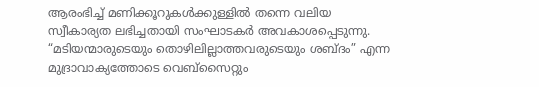ആരംഭിച്ച് മണിക്കൂറുകൾക്കുള്ളിൽ തന്നെ വലിയ സ്വീകാര്യത ലഭിച്ചതായി സംഘാടകർ അവകാശപ്പെടുന്നു. “മടിയന്മാരുടെയും തൊഴിലില്ലാത്തവരുടെയും ശബ്ദം” എന്ന മുദ്രാവാക്യത്തോടെ വെബ്‌സൈറ്റും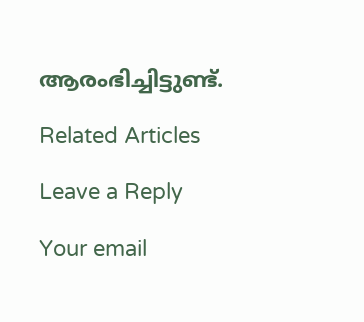ആരംഭിച്ചിട്ടുണ്ട്.

Related Articles

Leave a Reply

Your email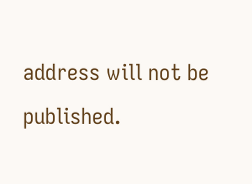address will not be published.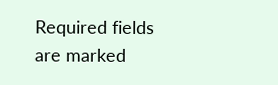Required fields are marked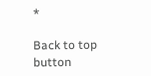*

Back to top button